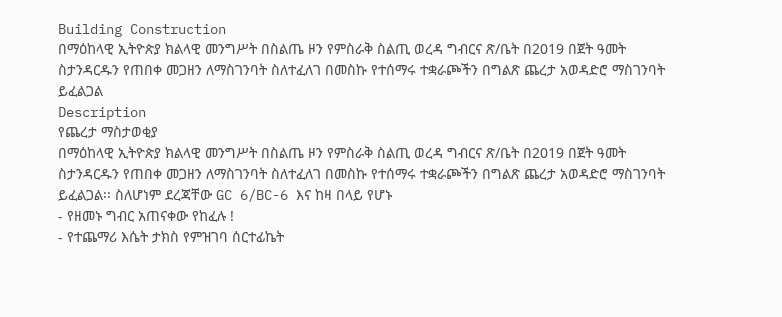Building Construction
በማዕከላዊ ኢትዮጵያ ክልላዊ መንግሥት በስልጤ ዞን የምስራቅ ስልጢ ወረዳ ግብርና ጽ/ቤት በ2019 በጀት ዓመት ስታንዳርዱን የጠበቀ መጋዘን ለማስገንባት ስለተፈለገ በመስኩ የተሰማሩ ተቋራጮችን በግልጽ ጨረታ አወዳድሮ ማስገንባት ይፈልጋል
Description
የጨረታ ማስታወቂያ
በማዕከላዊ ኢትዮጵያ ክልላዊ መንግሥት በስልጤ ዞን የምስራቅ ስልጢ ወረዳ ግብርና ጽ/ቤት በ2019 በጀት ዓመት ስታንዳርዱን የጠበቀ መጋዘን ለማስገንባት ስለተፈለገ በመስኩ የተሰማሩ ተቋራጮችን በግልጽ ጨረታ አወዳድሮ ማስገንባት ይፈልጋል፡፡ ስለሆነም ደረጃቸው GC 6/BC-6 እና ከዛ በላይ የሆኑ
- የዘመኑ ግብር አጠናቀው የከፈሉ !
- የተጨማሪ እሴት ታክስ የምዝገባ ሰርተፊኬት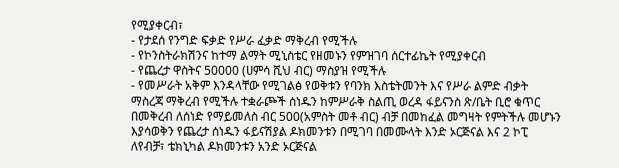የሚያቀርብ፣
- የታደሰ የንግድ ፍቃድ የሥራ ፈቃድ ማቅረብ የሚችሉ
- የኮንስትራክሽንና ከተማ ልማት ሚኒስቴር የዘመኑን የምዝገባ ሰርተፊኬት የሚያቀርብ
- የጨረታ ዋስትና 50000 (ሀምሳ ሺህ ብር) ማስያዝ የሚችሉ
- የመሥራት አቅም እንዳላቸው የሚገልፅ የወቅቱን የባንክ እስቴትመንት እና የሥራ ልምድ ብቃት ማስረጃ ማቅረብ የሚችሉ ተቋራጮች ሰነዱን ከምሥራቅ ስልጢ ወረዳ ፋይናንስ ጽ/ቤት ቢሮ ቁጥር በመቅረብ ለሰነድ የማይመለስ ብር 500(አምስት መቶ ብር) ብቻ በመከፈል መግዛት የምትችሉ መሆኑን እያሳወቅን የጨረታ ሰነዱን ፋይናሽያል ዶክመንቱን በሚገባ በመሙላት እንድ ኦርጅናል እና 2 ኮፒ ለየብቻ፣ ቴክኒካል ዶክመንቱን አንድ ኦርጅናል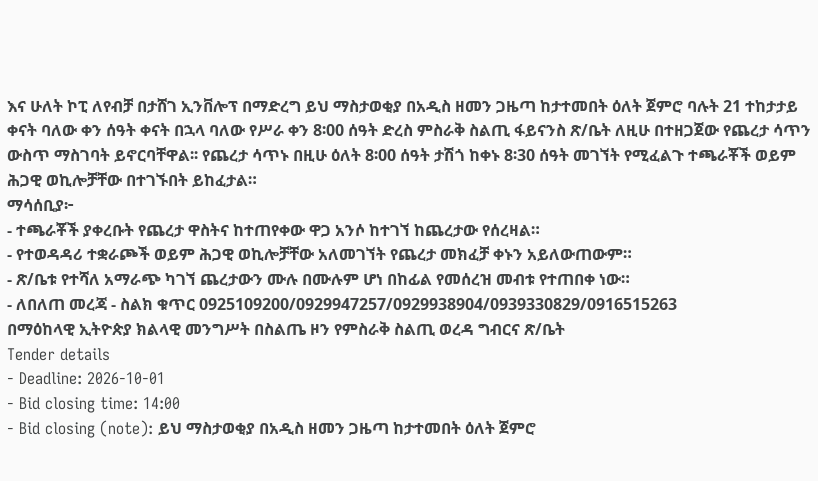እና ሁለት ኮፒ ለየብቻ በታሸገ ኢንቨሎፕ በማድረግ ይህ ማስታወቂያ በአዲስ ዘመን ጋዜጣ ከታተመበት ዕለት ጀምሮ ባሉት 21 ተከታታይ ቀናት ባለው ቀን ሰዓት ቀናት በኋላ ባለው የሥራ ቀን 8፡00 ሰዓት ድረስ ምስራቅ ስልጢ ፋይናንስ ጽ/ቤት ለዚሁ በተዘጋጀው የጨረታ ሳጥን ውስጥ ማስገባት ይኖርባቸዋል፡፡ የጨረታ ሳጥኑ በዚሁ ዕለት 8፡00 ሰዓት ታሽጎ ከቀኑ 8፡30 ሰዓት መገኘት የሚፈልጉ ተጫራቾች ወይም ሕጋዊ ወኪሎቻቸው በተገኙበት ይከፈታል።
ማሳሰቢያ፦
- ተጫራቾች ያቀረቡት የጨረታ ዋስትና ከተጠየቀው ዋጋ አንሶ ከተገኘ ከጨረታው የሰረዛል።
- የተወዳዳሪ ተቋራጮች ወይም ሕጋዊ ወኪሎቻቸው አለመገኘት የጨረታ መክፈቻ ቀኑን አይለውጠውም።
- ጽ/ቤቱ የተሻለ አማራጭ ካገኘ ጨረታውን ሙሉ በሙሉም ሆነ በከፊል የመሰረዝ መብቱ የተጠበቀ ነው።
- ለበለጠ መረጃ - ስልክ ቁጥር 0925109200/0929947257/0929938904/0939330829/0916515263
በማዕከላዊ ኢትዮጵያ ክልላዊ መንግሥት በስልጤ ዞን የምስራቅ ስልጢ ወረዳ ግብርና ጽ/ቤት
Tender details
- Deadline: 2026-10-01
- Bid closing time: 14:00
- Bid closing (note): ይህ ማስታወቂያ በአዲስ ዘመን ጋዜጣ ከታተመበት ዕለት ጀምሮ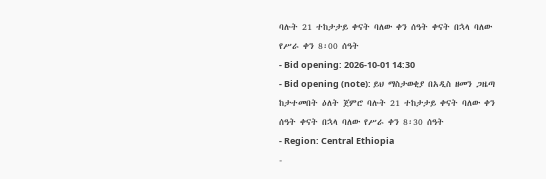ባሉት 21 ተከታታይ ቀናት ባለው ቀን ሰዓት ቀናት በኋላ ባለው የሥራ ቀን 8፡00 ሰዓት
- Bid opening: 2026-10-01 14:30
- Bid opening (note): ይህ ማስታወቂያ በአዲስ ዘመን ጋዜጣ ከታተመበት ዕለት ጀምሮ ባሉት 21 ተከታታይ ቀናት ባለው ቀን ሰዓት ቀናት በኋላ ባለው የሥራ ቀን 8፡30 ሰዓት
- Region: Central Ethiopia
-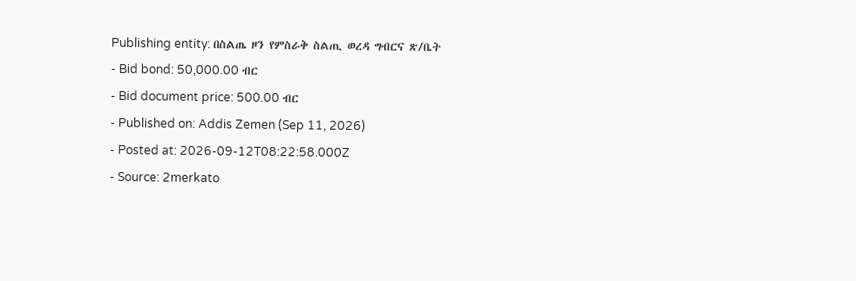Publishing entity: በስልጤ ዞን የምስራቅ ስልጢ ወረዳ ግብርና ጽ/ቤት
- Bid bond: 50,000.00 ብር
- Bid document price: 500.00 ብር
- Published on: Addis Zemen (Sep 11, 2026)
- Posted at: 2026-09-12T08:22:58.000Z
- Source: 2merkato